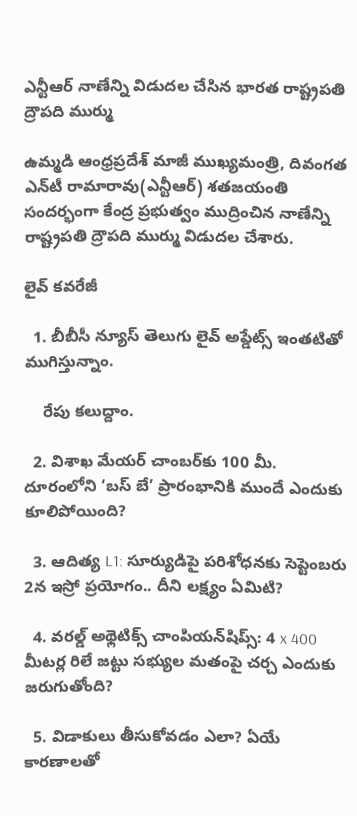ఎన్టీఆర్ నాణేన్ని విడుదల చేసిన భారత రాష్ట్రపతి ద్రౌపది ముర్ము

ఉమ్మడి ఆంధ్రప్రదేశ్ మాజీ ముఖ్యమంత్రి, దివంగత ఎన్‌టీ రామారావు(ఎన్టీఆర్) శతజయంతి సందర్భంగా కేంద్ర ప్రభుత్వం ముద్రించిన నాణేన్ని రాష్ట్రపతి ద్రౌపది ముర్ము విడుదల చేశారు.

లైవ్ కవరేజీ

  1. బీబీసీ న్యూస్ తెలుగు లైవ్ అప్డేట్స్ ఇంతటితో ముగిస్తున్నాం.

    రేపు కలుద్దాం.

  2. విశాఖ మేయర్ చాంబర్‌కు 100 మీ. దూరంలోని ‘బస్ బే’ ప్రారంభానికి ముందే ఎందుకు కూలిపోయింది?

  3. ఆదిత్య L1: సూర్యుడిపై పరిశోధనకు సెప్టెంబరు 2న ఇస్రో ప్రయోగం.. దీని లక్ష్యం ఏమిటి?

  4. వరల్డ్ అథ్లెటిక్స్ చాంపియన్‌షిప్స్: 4 x 400 మీటర్ల రిలే జట్టు సభ్యుల మతంపై చర్చ ఎందుకు జరుగుతోంది?

  5. విడాకులు తీసుకోవడం ఎలా? ఏయే కారణాలతో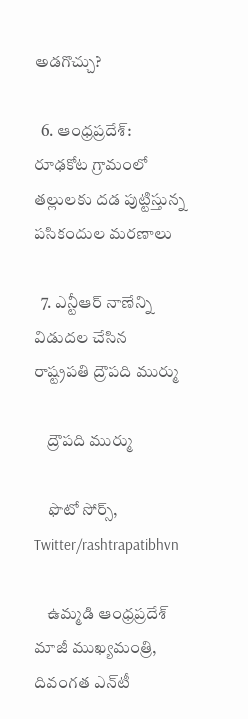అడగొచ్చు?

  6. ఆంధ్రప్రదేశ్: రూఢకోట గ్రామంలో తల్లులకు దడ పుట్టిస్తున్న పసికందుల మరణాలు

  7. ఎన్టీఆర్ నాణేన్ని విడుదల చేసిన రాష్ట్రపతి ద్రౌపది ముర్ము

    ద్రౌపది ముర్ము

    ఫొటో సోర్స్, Twitter/rashtrapatibhvn

    ఉమ్మడి ఆంధ్రప్రదేశ్ మాజీ ముఖ్యమంత్రి, దివంగత ఎన్‌టీ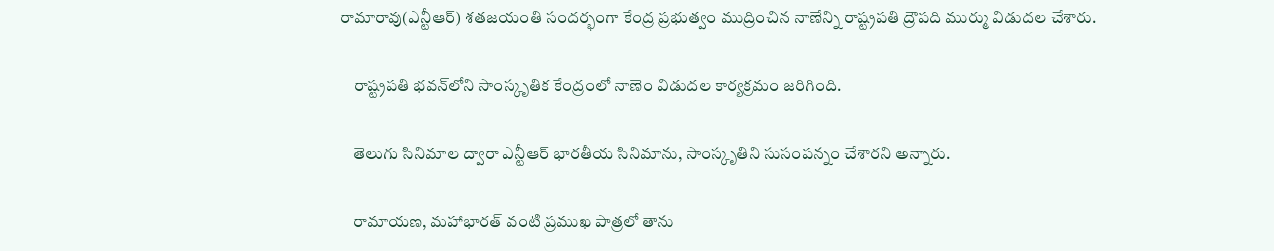రామారావు(ఎన్టీఆర్) శతజయంతి సందర్భంగా కేంద్ర ప్రభుత్వం ముద్రించిన నాణేన్ని రాష్ట్రపతి ద్రౌపది ముర్ము విడుదల చేశారు.

    రాష్ట్రపతి భవన్‌లోని సాంస్కృతిక కేంద్రంలో నాణెం విడుదల కార్యక్రమం జరిగింది.

    తెలుగు సినిమాల ద్వారా ఎన్టీఆర్ భారతీయ సినిమాను, సాంస్కృతిని సుసంపన్నం చేశారని అన్నారు.

    రామాయణ, మహాభారత్ వంటి ప్రముఖ పాత్రలో తాను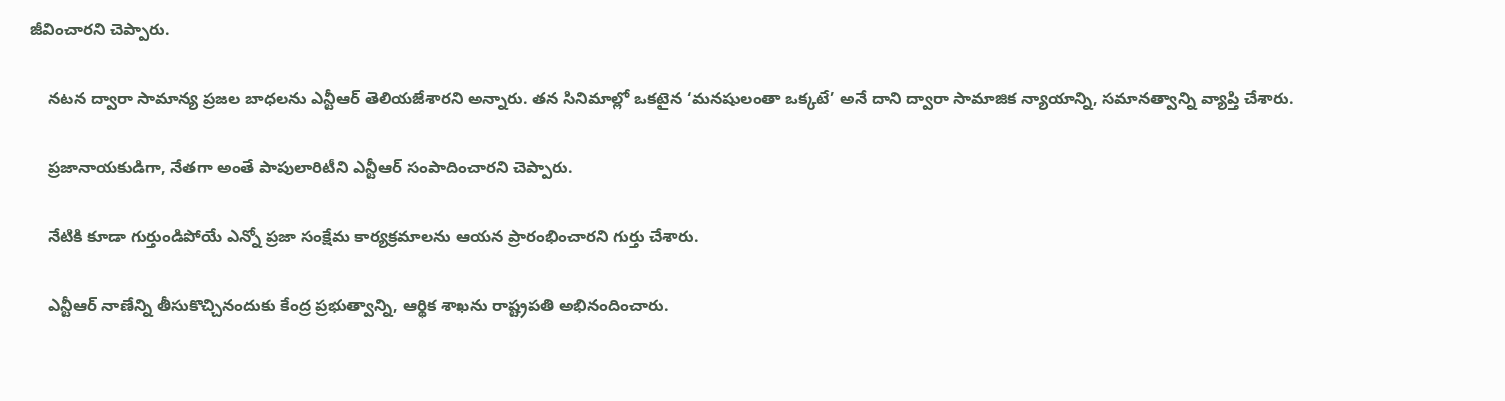జీవించారని చెప్పారు.

    నటన ద్వారా సామాన్య ప్రజల బాధలను ఎన్టీఆర్ తెలియజేశారని అన్నారు. తన సినిమాల్లో ఒకటైన ‘మనషులంతా ఒక్కటే’ అనే దాని ద్వారా సామాజిక న్యాయాన్ని, సమానత్వాన్ని వ్యాప్తి చేశారు.

    ప్రజానాయకుడిగా, నేతగా అంతే పాపులారిటీని ఎన్టీఆర్ సంపాదించారని చెప్పారు.

    నేటికి కూడా గుర్తుండిపోయే ఎన్నో ప్రజా సంక్షేమ కార్యక్రమాలను ఆయన ప్రారంభించారని గుర్తు చేశారు.

    ఎన్టీఆర్ నాణేన్ని తీసుకొచ్చినందుకు కేంద్ర ప్రభుత్వాన్ని, ఆర్థిక శాఖను రాష్ట్రపతి అభినందించారు.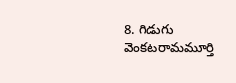8. గిడుగు వెంకటరామమూర్తి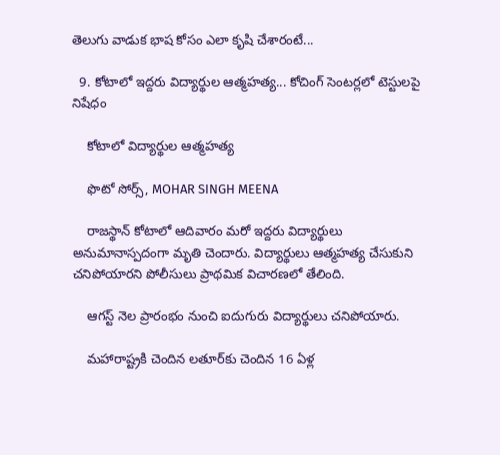తెలుగు వాడుక భాష కోసం ఎలా కృషి చేశారంటే...

  9. కోటాలో ఇద్దరు విద్యార్థుల ఆత్మహత్య... కోచింగ్ సెంటర్లలో టెస్టులపై నిషేధం

    కోటాలో విద్యార్థుల ఆత్మహత్య

    ఫొటో సోర్స్, MOHAR SINGH MEENA

    రాజస్థాన్ కోటాలో ఆదివారం మరో ఇద్దరు విద్యార్థులు అనుమానాస్పదంగా మృతి చెందారు. విద్యార్థులు ఆత్మహత్య చేసుకుని చనిపోయారని పోలీసులు ప్రాథమిక విచారణలో తేలింది.

    ఆగస్ట్ నెల ప్రారంభం నుంచి ఐదుగురు విద్యార్థులు చనిపోయారు.

    మహారాష్ట్రకి చెందిన లతూర్‌కు చెందిన 16 ఏళ్ల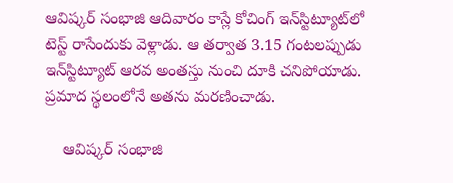ఆవిష్కర్ సంభాజి ఆదివారం కాస్లే కోచింగ్ ఇన్‌స్టిట్యూట్‌లో టెస్ట్ రాసేందుకు వెళ్లాడు. ఆ తర్వాత 3.15 గంటలప్పుడు ఇన్‌స్టిట్యూట్ ఆరవ అంతస్తు నుంచి దూకి చనిపోయాడు. ప్రమాద స్థలంలోనే అతను మరణించాడు.

    ఆవిష్కర్ సంభాజి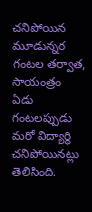చనిపోయిన మూడున్నర గంటల తర్వాత, సాయంత్రం ఏడు గంటలప్పుడు మరో విద్యార్థి చనిపోయినట్లు తెలిసింది.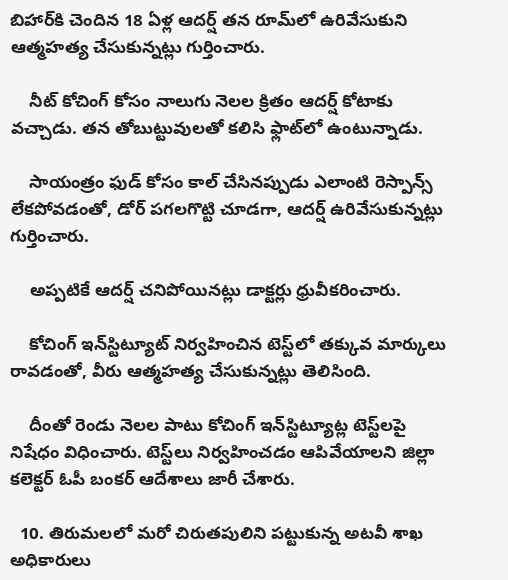బిహార్‌కి చెందిన 18 ఏళ్ల ఆదర్ష్ తన రూమ్‌లో ఉరివేసుకుని ఆత్మహత్య చేసుకున్నట్లు గుర్తించారు.

    నీట్ కోచింగ్ కోసం నాలుగు నెలల క్రితం ఆదర్ష్ కోటాకు వచ్చాడు. తన తోబుట్టువులతో కలిసి ఫ్లాట్‌లో ఉంటున్నాడు.

    సాయంత్రం ఫుడ్ కోసం కాల్ చేసినప్పుడు ఎలాంటి రెస్పాన్స్ లేకపోవడంతో, డోర్ పగలగొట్టి చూడగా, ఆదర్ష్ ఉరివేసుకున్నట్లు గుర్తించారు.

    అప్పటికే ఆదర్ష్ చనిపోయినట్లు డాక్టర్లు ధ్రువీకరించారు.

    కోచింగ్ ఇన్‌స్టిట్యూట్ నిర్వహించిన టెస్ట్‌లో తక్కువ మార్కులు రావడంతో, వీరు ఆత్మహత్య చేసుకున్నట్లు తెలిసింది.

    దీంతో రెండు నెలల పాటు కోచింగ్ ఇన్‌స్టిట్యూట్ల టెస్ట్‌లపై నిషేధం విధించారు. టెస్ట్‌లు నిర్వహించడం ఆపివేయాలని జిల్లా కలెక్టర్ ఓపీ బంకర్ ఆదేశాలు జారీ చేశారు.

  10. తిరుమలలో మరో చిరుతపులిని పట్టుకున్న అటవీ శాఖ అధికారులు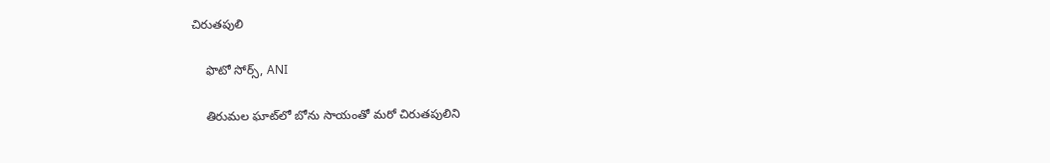చిరుతపులి

    ఫొటో సోర్స్, ANI

    తిరుమల ఘాట్‌లో బోను సాయంతో మరో చిరుతపులిని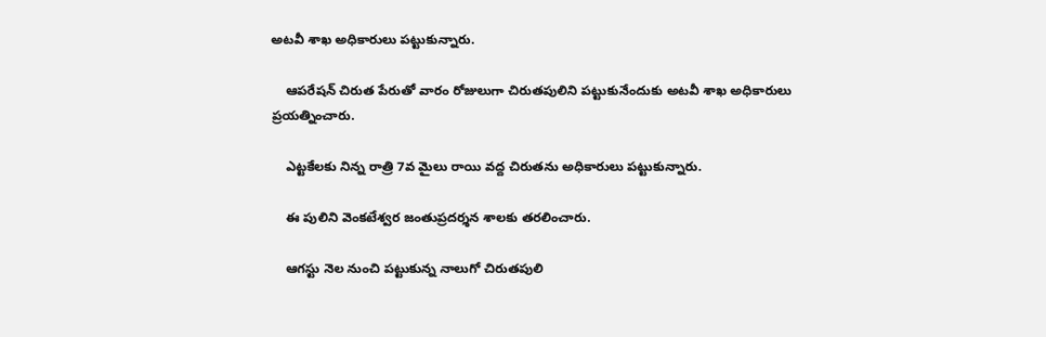అటవీ శాఖ అధికారులు పట్టుకున్నారు.

    ఆపరేషన్ చిరుత పేరుతో వారం రోజులుగా చిరుతపులిని పట్టుకునేందుకు అటవీ శాఖ అధికారులు ప్రయత్నించారు.

    ఎట్టకేలకు నిన్న రాత్రి 7వ మైలు రాయి వద్ద చిరుతను అధికారులు పట్టుకున్నారు.

    ఈ పులిని వెంకటేశ్వర జంతుప్రదర్శన శాలకు తరలించారు.

    ఆగస్టు నెల నుంచి పట్టుకున్న నాలుగో చిరుతపులి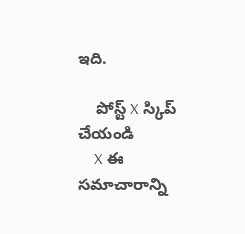ఇది.

    పోస్ట్‌ X స్కిప్ చేయండి
    X ఈ సమాచారాన్ని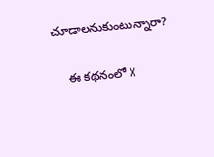చూడాలనుకుంటున్నారా?

    ఈ కథనంలో X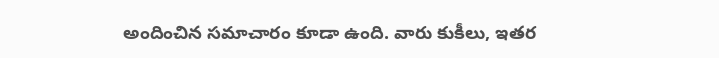అందించిన సమాచారం కూడా ఉంది. వారు కుకీలు, ఇతర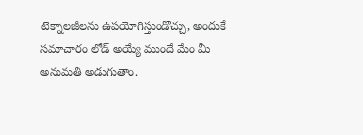టెక్నాలజీలను ఉపయోగిస్తుండొచ్చు, అందుకే సమాచారం లోడ్ అయ్యే ముందే మేం మీ అనుమతి అడుగుతాం.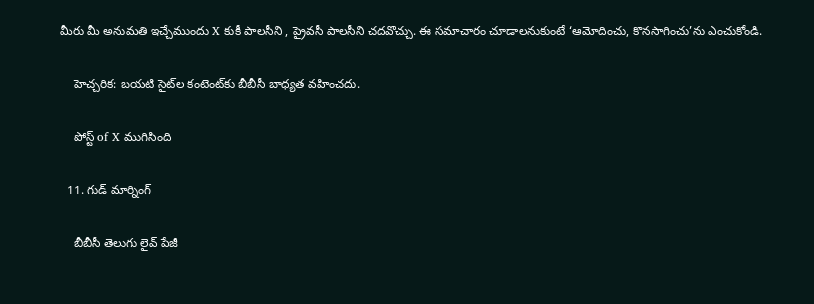మీరు మీ అనుమతి ఇచ్చేముందు X కుకీ పాలసీని , ప్రైవసీ పాలసీని చదవొచ్చు. ఈ సమాచారం చూడాలనుకుంటే ‘ఆమోదించు, కొనసాగించు’ను ఎంచుకోండి.

    హెచ్చరిక: బయటి సైట్‌ల కంటెంట్‌కు బీబీసీ బాధ్యత వహించదు.

    పోస్ట్ of X ముగిసింది

  11. గుడ్ మార్నింగ్

    బీబీసీ తెలుగు లైవ్ పేజీ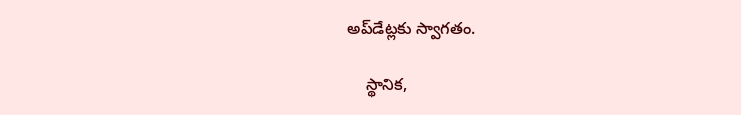అప్‌డేట్లకు స్వాగతం.

    స్థానిక,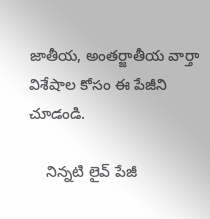జాతీయ, అంతర్జాతీయ వార్తా విశేషాల కోసం ఈ పేజీని చూడండి.

    నిన్నటి లైవ్ పేజీ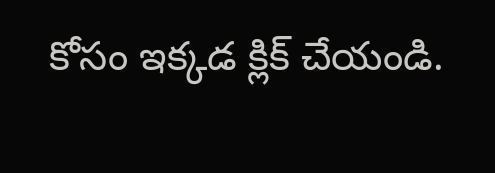కోసం ఇక్కడ క్లిక్ చేయండి.